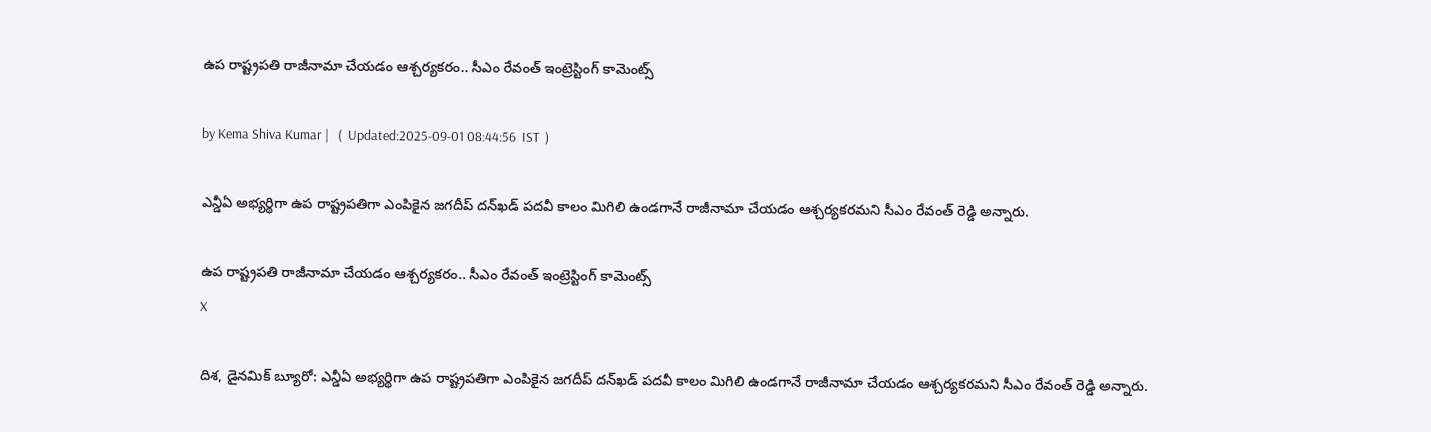ఉప రాష్ట్రపతి రాజీనామా చేయడం ఆశ్చర్యకరం.. సీఎం రేవంత్ ఇంట్రెస్టింగ్ కామెంట్స్

by Kema Shiva Kumar |   (  Updated:2025-09-01 08:44:56  IST  )

ఎన్డీఏ అభ్యర్థిగా ఉప రాష్ట్రపతిగా ఎంపికైన జగదీప్ దన్‌ఖడ్ పదవీ కాలం మిగిలి ఉండగానే రాజీనామా చేయడం ఆశ్చర్యకరమని సీఎం రేవంత్ రెడ్డి అన్నారు.

ఉప రాష్ట్రపతి రాజీనామా చేయడం ఆశ్చర్యకరం.. సీఎం రేవంత్ ఇంట్రెస్టింగ్ కామెంట్స్
X

దిశ, డైనమిక్ బ్యూరో: ఎన్డీఏ అభ్యర్థిగా ఉప రాష్ట్రపతిగా ఎంపికైన జగదీప్ దన్‌ఖడ్ పదవీ కాలం మిగిలి ఉండగానే రాజీనామా చేయడం ఆశ్చర్యకరమని సీఎం రేవంత్ రెడ్డి అన్నారు.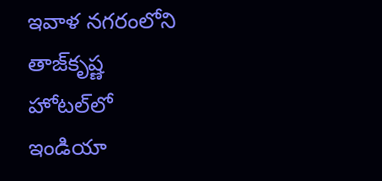ఇవాళ నగరంలోని తాజ్‌కృష్ణ హోటల్‌లో ఇండియా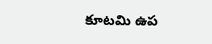కూట‌మి ఉప‌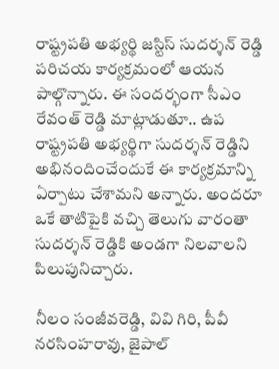రాష్ట్రప‌తి అభ్యర్థి జ‌స్టిస్ సుద‌ర్శన్ రెడ్డి ప‌రిచ‌య కార్యక్రమంలో ఆయన పాల్గొన్నారు. ఈ సందర్భంగా సీఎం రేవంత్ రెడ్డి మాట్లాడుతూ.. ఉప రాష్ట్రపతి అభ్యర్థిగా సుద‌ర్శన్ రెడ్డిని అభినందించేందుకే ఈ కార్యక్రమాన్ని ఏర్పాటు చేశామని అన్నారు. అంద‌రూ ఒకే తాటిపైకి వ‌చ్చి తెలుగు వారంతా సుద‌ర్శన్ రెడ్డికి అండగా నిలవాలని పిలుపునిచ్చారు.

నీలం సంజీవ‌రెడ్డి, వివి గిరి, పీవీ న‌ర‌సింహ‌రావు, జైపాల్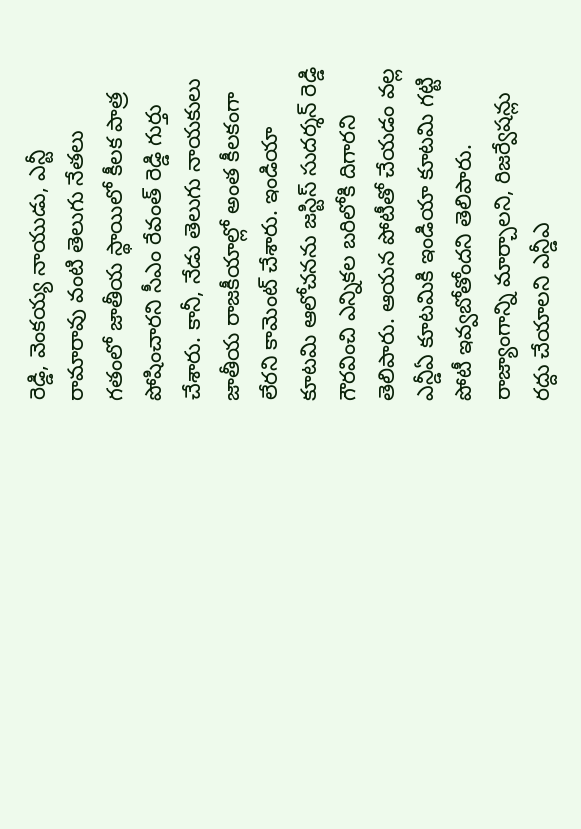రెడ్డి, వెంక‌య్య నాయుడు, ఎన్టీ రామారావు వంటి తెలుగు నేత‌లు గతం‌లో జాతీయ స్థాయిలో కీల‌క పాత్ర పోషించారని సీఎం రేవంత్ రెడ్డి గుర్తు చేశారు. కానీ, నేడు తెలుగు నాయ‌కులు జాతీయ రాజ‌కీయాల్లో అంత కీల‌కంగా లేరని కామెంట్ చేశారు. ఇండియా కూట‌మి ఆలోచ‌న‌ను జ‌స్టిస్ సుద‌ర్శన్ రెడ్డి గౌర‌వించి ఎన్నిక‌ల బ‌రిలోకి దిగారని తెలిపారు. ఆయన పోటీతో చేయడం వల్ల ఎన్డీఏ కూట‌మికి ఇండియా కూట‌మి గ‌ట్టి పోటీ ఇవ్వబోతోందని తెలిపారు. రాజ్యాంగాన్ని మార్చాల‌ని, రిజ‌ర్వేష‌న్లు ర‌ద్దు చేయాల‌ని ఎన్డీఎ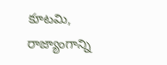కూట‌మి, రాజ్యాంగాన్ని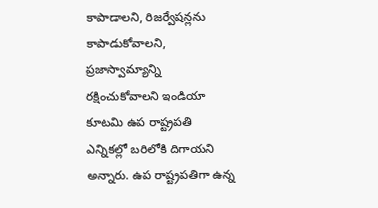కాపాడాలని, రిజ‌ర్వేష‌న్లను కాపాడుకోవాల‌ని, ప్రజాస్వామ్యాన్ని ర‌క్షించుకోవాల‌ని ఇండియా కూట‌మి ఉప రాష్ట్రపతి ఎన్నిక‌ల్లో బరిలోకి దిగాయని అన్నారు. ఉప రాష్ట్రప‌తిగా ఉన్న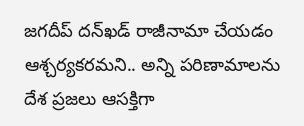జగదీప్ దన్‌ఖడ్ రాజీనామా చేయ‌డం ఆశ్చర్యక‌రమని.. అన్ని పరిణామాలను దేశ ప్రజలు ఆసక్తిగా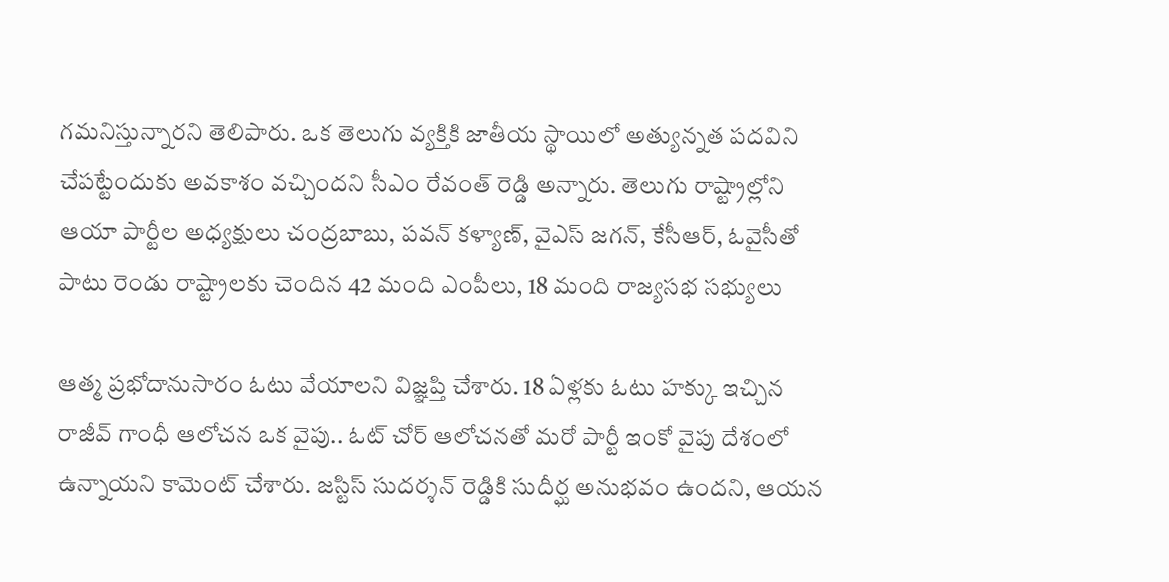గ‌మ‌నిస్తున్నారని తెలిపారు. ఒక తెలుగు వ్యక్తికి జాతీయ స్థాయిలో అత్యున్నత పదవిని చేపట్టేందుకు అవ‌కాశం వ‌చ్చిందని సీఎం రేవంత్ రెడ్డి అన్నారు. తెలుగు రాష్ట్రాల్లోని ఆయా పార్టీల అధ్యక్షులు చంద్రబాబు, ప‌వ‌న్ క‌ళ్యాణ్, వైఎస్ జ‌గ‌న్, కేసీఆర్, ఓవైసీ‌తో పాటు రెండు రాష్ట్రాల‌కు చెందిన‌ 42 మంది ఎంపీలు, 18 మంది రాజ్యస‌భ సభ్యులు

ఆత్మ ప్రభోదానుసారం ఓటు వేయాల‌ని విజ్ఞప్తి చేశారు. 18 ఏళ్లకు ఓటు హ‌క్కు ఇచ్చిన రాజీవ్ గాంధీ ఆలోచ‌న‌ ఒక వైపు.. ఓట్ చోర్ ఆలోచ‌న‌తో మ‌రో పార్టీ ఇంకో వైపు దేశంలో ఉన్నాయని కామెంట్ చేశారు. జ‌స్టిస్ సుద‌ర్శన్ రెడ్డికి సుదీర్ఘ అనుభ‌వం ఉందని, ఆయ‌న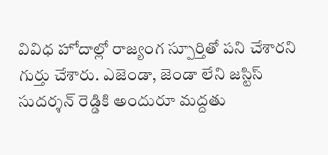వివిధ హోదాల్లో రాజ్యంగ స్పూర్తితో ప‌ని చేశారని గుర్తు చేశారు. ఎజెండా, జెండా లేని జ‌స్టిస్ సుద‌ర్శన్ రెడ్డికి అందురూ మద్దతు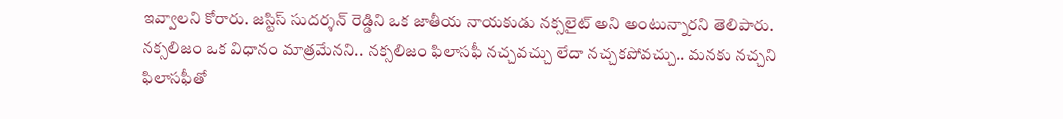ఇవ్వాలని కోరారు. జ‌స్టిస్ సుద‌ర్శన్ రెడ్డి‌ని ఒక జాతీయ నాయ‌కుడు న‌క్సలైట్ అని అంటున్నారని తెలిపారు. న‌క్సలిజం ఒక విధానం మాత్రమేనని.. న‌క్సలిజం ఫిలాస‌ఫీ న‌చ్చవచ్చు లేదా న‌చ్చక‌పోవ‌చ్చు.. మ‌న‌కు న‌చ్చని ఫిలాస‌ఫీ‌తో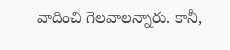వాదించి గెల‌వాలన్నారు. కానీ,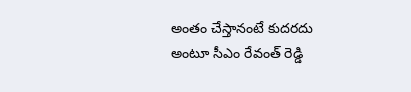అంతం చేస్తానంటే కుద‌ర‌దు అంటూ సీఎం రేవంత్ రెడ్డి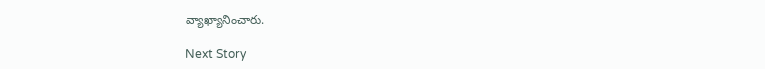వ్యాఖ్యానించారు.

Next Story